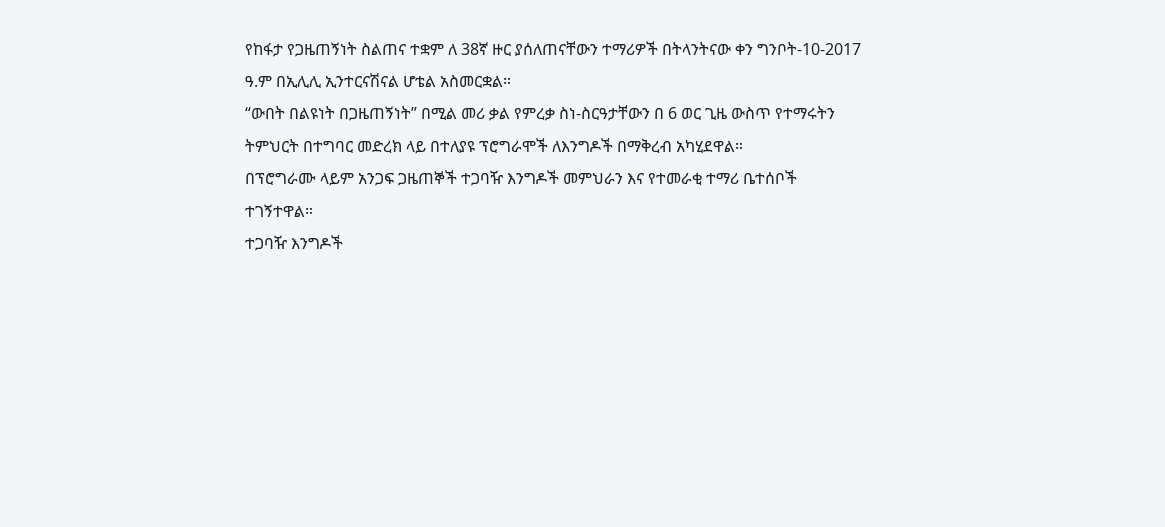የከፋታ የጋዜጠኝነት ስልጠና ተቋም ለ 38ኛ ዙር ያሰለጠናቸውን ተማሪዎች በትላንትናው ቀን ግንቦት-10-2017 ዓ.ም በኢሊሊ ኢንተርናሽናል ሆቴል አስመርቋል።
“ውበት በልዩነት በጋዜጠኝነት” በሚል መሪ ቃል የምረቃ ስነ-ስርዓታቸውን በ 6 ወር ጊዜ ውስጥ የተማሩትን ትምህርት በተግባር መድረክ ላይ በተለያዩ ፕሮግራሞች ለእንግዶች በማቅረብ አካሂደዋል።
በፕሮግራሙ ላይም አንጋፍ ጋዜጠኞች ተጋባዥ እንግዶች መምህራን እና የተመራቂ ተማሪ ቤተሰቦች ተገኝተዋል።
ተጋባዥ እንግዶች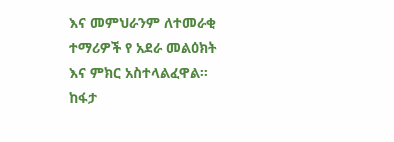እና መምህራንም ለተመራቂ ተማሪዎች የ አደራ መልዕክት እና ምክር አስተላልፈዋል።
ከፋታ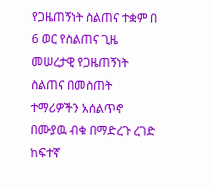የጋዜጠኝነት ስልጠና ተቋም በ 6 ወር የስልጠና ጊዜ መሠረታዊ የጋዜጠኝነት ስልጠና በመስጠት ተማሪዎችን አሰልጥኖ በሙያዉ ብቁ በማድረጉ ረገድ ከፍተኛ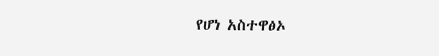የሆነ አስተዋፅኦ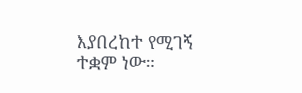እያበረከተ የሚገኝ ተቋም ነው።